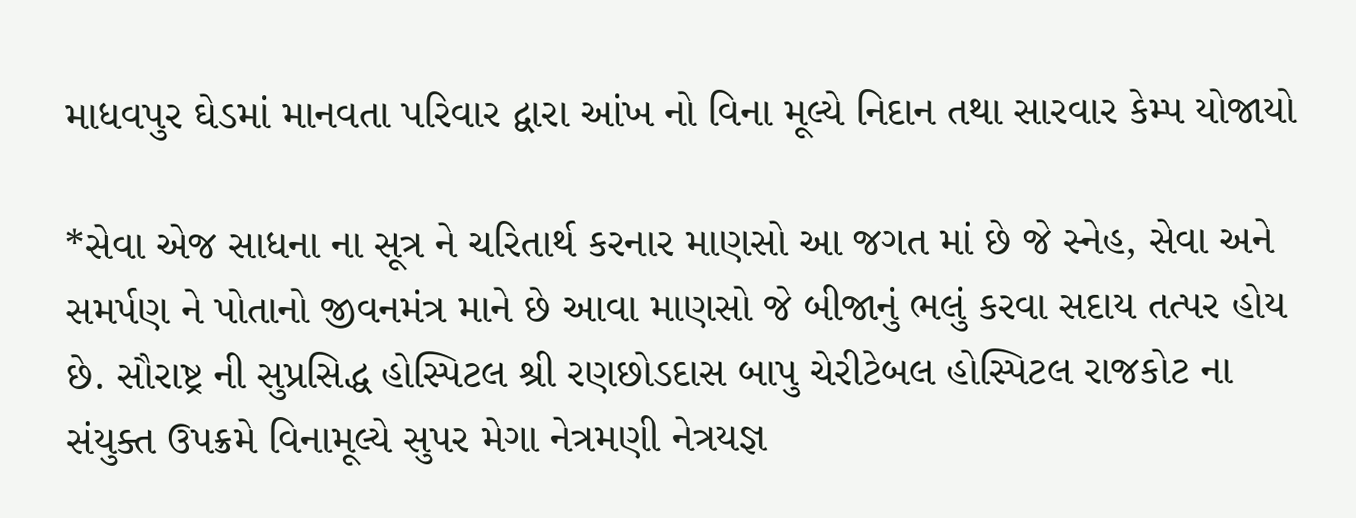માધવપુર ઘેડમાં માનવતા પરિવાર દ્વારા આંખ નો વિના મૂલ્યે નિદાન તથા સારવાર કેમ્પ યોજાયો

*સેવા એજ સાધના ના સૂત્ર ને ચરિતાર્થ કરનાર માણસો આ જગત માં છે જે સ્નેહ, સેવા અને સમર્પણ ને પોતાનો જીવનમંત્ર માને છે આવા માણસો જે બીજાનું ભલું કરવા સદાય તત્પર હોય છે. સૌરાષ્ટ્ર ની સુપ્રસિદ્ધ હોસ્પિટલ શ્રી રણછોડદાસ બાપુ ચેરીટેબલ હોસ્પિટલ રાજકોટ ના સંયુક્ત ઉપક્રમે વિનામૂલ્યે સુપર મેગા નેત્રમણી નેત્રયજ્ઞ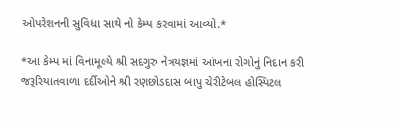ઓપરેશનની સુવિધા સાથે નો કેમ્પ કરવામાં આવ્યો.*

*આ કેમ્પ માં વિનામૂલ્યે શ્રી સદગુરુ નેત્રયજ્ઞમાં આંખના રોગોનું નિદાન કરી જરૂરિયાતવાળા દર્દીઓને શ્રી રણછોડદાસ બાપુ ચેરીટેબલ હોસ્પિટલ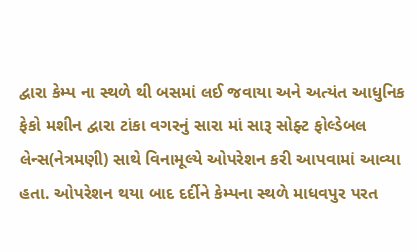દ્વારા કેમ્પ ના સ્થળે થી બસમાં લઈ જવાયા અને અત્યંત આધુનિક ફેકો મશીન દ્વારા ટાંકા વગરનું સારા માં સારૂ સોફ્ટ ફોલ્ડેબલ લેન્સ(નેત્રમણી) સાથે વિનામૂલ્યે ઓપરેશન કરી આપવામાં આવ્યા હતા. ઓપરેશન થયા બાદ દર્દીને કેમ્પના સ્થળે માધવપુર પરત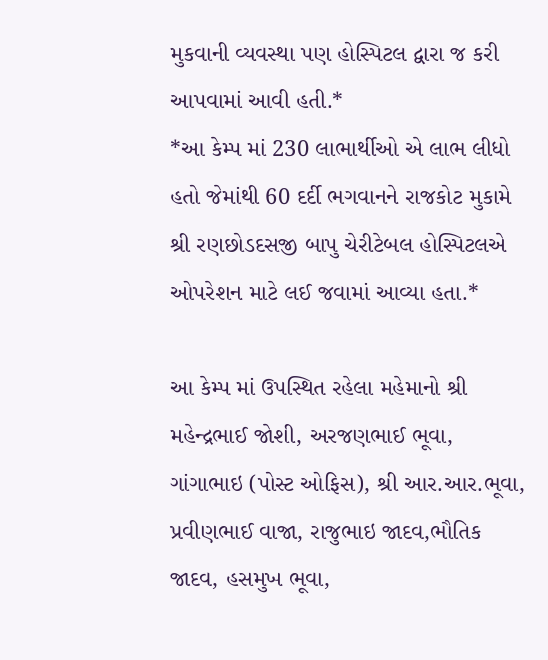મુકવાની વ્યવસ્થા પણ હોસ્પિટલ દ્વારા જ કરી આપવામાં આવી હતી.*
*આ કેમ્પ માં 230 લાભાર્થીઓ એ લાભ લીધો હતો જેમાંથી 60 દર્દી ભગવાનને રાજકોટ મુકામે શ્રી રણછોડદસજી બાપુ ચેરીટેબલ હોસ્પિટલએ ઓપરેશન માટે લઈ જવામાં આવ્યા હતા.*

આ કેમ્પ માં ઉપસ્થિત રહેલા મહેમાનો શ્રી મહેન્દ્રભાઈ જોશી, અરજણભાઈ ભૂવા, ગાંગાભાઇ (પોસ્ટ ઓફિસ), શ્રી આર.આર.ભૂવા, પ્રવીણભાઈ વાજા, રાજુભાઇ જાદવ,ભૌતિક જાદવ, હસમુખ ભૂવા,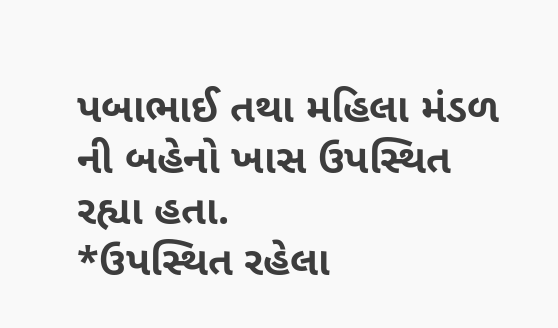પબાભાઈ તથા મહિલા મંડળ ની બહેનો ખાસ ઉપસ્થિત રહ્યા હતા.
*ઉપસ્થિત રહેલા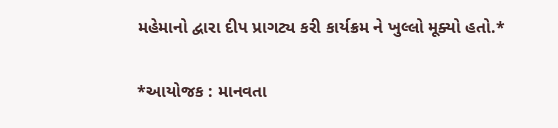મહેમાનો દ્વારા દીપ પ્રાગટ્ય કરી કાર્યક્રમ ને ખુલ્લો મૂક્યો હતો.*

*આયોજક : માનવતા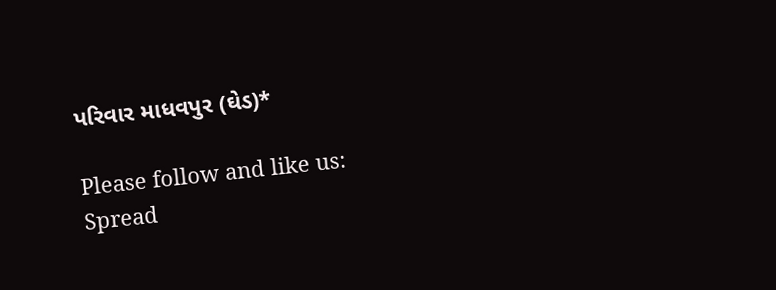પરિવાર માધવપુર (ઘેડ)*

Please follow and like us:
Spread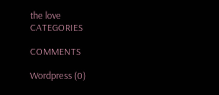the love
CATEGORIES

COMMENTS

Wordpress (0)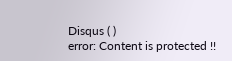Disqus ( )
error: Content is protected !!